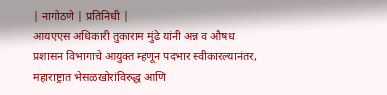| नागोठणे | प्रतिनिधी |
आयएएस अधिकारी तुकाराम मुंढे यांनी अन्न व औषध प्रशासन विभागाचे आयुक्त म्हणून पदभार स्वीकारल्यानंतर, महाराष्ट्रात भेसळखोरांविरुद्ध आणि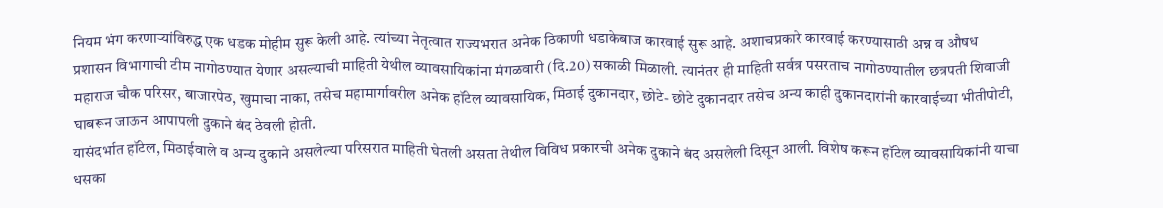नियम भंग करणाऱ्यांविरुद्ध एक धडक मोहीम सुरू केली आहे. त्यांच्या नेतृत्वात राज्यभरात अनेक ठिकाणी धडाकेबाज कारवाई सुरू आहे. अशाचप्रकारे कारवाई करण्यासाठी अन्न व औषध प्रशासन विभागाची टीम नागोठण्यात येणार असल्याची माहिती येथील व्यावसायिकांना मंगळवारी (दि.20) सकाळी मिळाली. त्यानंतर ही माहिती सर्वत्र पसरताच नागोठण्यातील छत्रपती शिवाजी महाराज चौक परिसर, बाजारपेठ, खुमाचा नाका, तसेच महामार्गावरील अनेक हॉटेल व्यावसायिक, मिठाई दुकानदार, छोटे- छोटे दुकानदार तसेच अन्य काही दुकानदारांनी कारवाईच्या भीतीपोटी, घाबरून जाऊन आपापली दुकाने बंद ठेवली होती.
यासंदर्भात हॉटेल, मिठाईवाले व अन्य दुकाने असलेल्या परिसरात माहिती घेतली असता तेथील विविध प्रकारची अनेक दुकाने बंद असलेली दिसून आली. विशेष करून हॉटेल व्यावसायिकांनी याचा धसका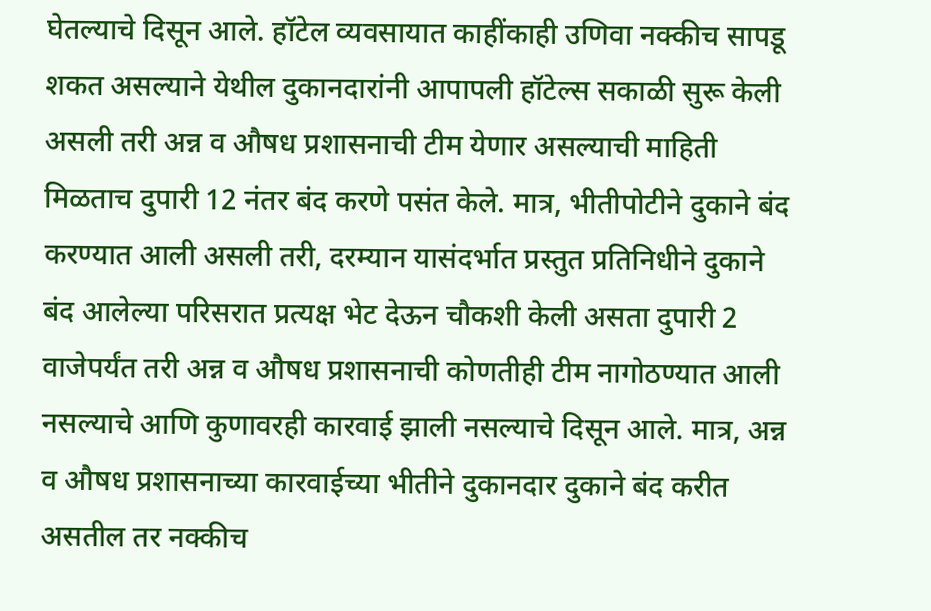घेतल्याचे दिसून आले. हॉटेल व्यवसायात काहींकाही उणिवा नक्कीच सापडू शकत असल्याने येथील दुकानदारांनी आपापली हॉटेल्स सकाळी सुरू केली असली तरी अन्न व औषध प्रशासनाची टीम येणार असल्याची माहिती मिळताच दुपारी 12 नंतर बंद करणे पसंत केले. मात्र, भीतीपोटीने दुकाने बंद करण्यात आली असली तरी, दरम्यान यासंदर्भात प्रस्तुत प्रतिनिधीने दुकाने बंद आलेल्या परिसरात प्रत्यक्ष भेट देऊन चौकशी केली असता दुपारी 2 वाजेपर्यंत तरी अन्न व औषध प्रशासनाची कोणतीही टीम नागोठण्यात आली नसल्याचे आणि कुणावरही कारवाई झाली नसल्याचे दिसून आले. मात्र, अन्न व औषध प्रशासनाच्या कारवाईच्या भीतीने दुकानदार दुकाने बंद करीत असतील तर नक्कीच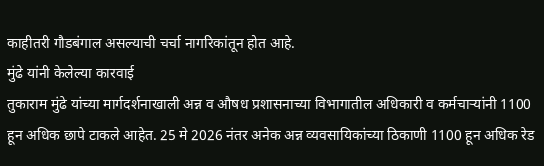काहीतरी गौडबंगाल असल्याची चर्चा नागरिकांतून होत आहे.
मुंढे यांनी केलेल्या कारवाई
तुकाराम मुंढे यांच्या मार्गदर्शनाखाली अन्न व औषध प्रशासनाच्या विभागातील अधिकारी व कर्मचाऱ्यांनी 1100 हून अधिक छापे टाकले आहेत. 25 मे 2026 नंतर अनेक अन्न व्यवसायिकांच्या ठिकाणी 1100 हून अधिक रेड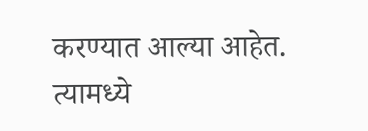करण्यात आल्या आहेत. त्यामध्ये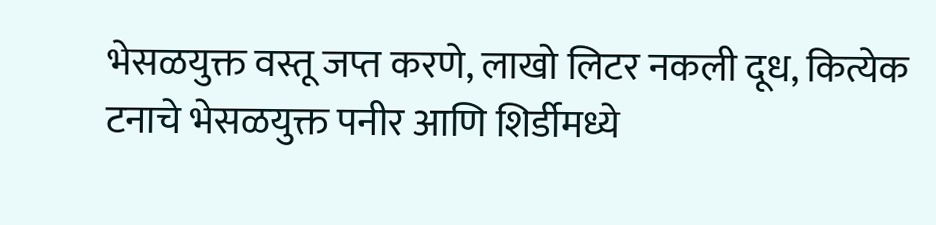भेसळयुक्त वस्तू जप्त करणे, लाखो लिटर नकली दूध, कित्येक टनाचे भेसळयुक्त पनीर आणि शिर्डीमध्ये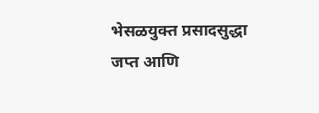भेसळयुक्त प्रसादसुद्धा जप्त आणि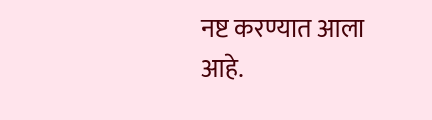नष्ट करण्यात आला आहे.